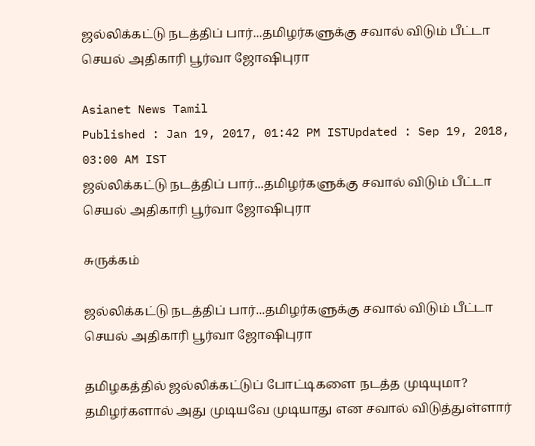ஜல்லிக்கட்டு நடத்திப் பார்...தமிழர்களுக்கு சவால் விடும் பீட்டா செயல் அதிகாரி பூர்வா ஜோஷிபுரா

Asianet News Tamil
Published : Jan 19, 2017, 01:42 PM ISTUpdated : Sep 19, 2018, 03:00 AM IST
ஜல்லிக்கட்டு நடத்திப் பார்...தமிழர்களுக்கு சவால் விடும் பீட்டா செயல் அதிகாரி பூர்வா ஜோஷிபுரா

சுருக்கம்

ஜல்லிக்கட்டு நடத்திப் பார்...தமிழர்களுக்கு சவால் விடும் பீட்டா செயல் அதிகாரி பூர்வா ஜோஷிபுரா

தமிழகத்தில் ஜல்லிக்கட்டுப் போட்டிகளை நடத்த முடியுமா? தமிழர்களால் அது முடியவே முடியாது என சவால் விடுத்துள்ளார்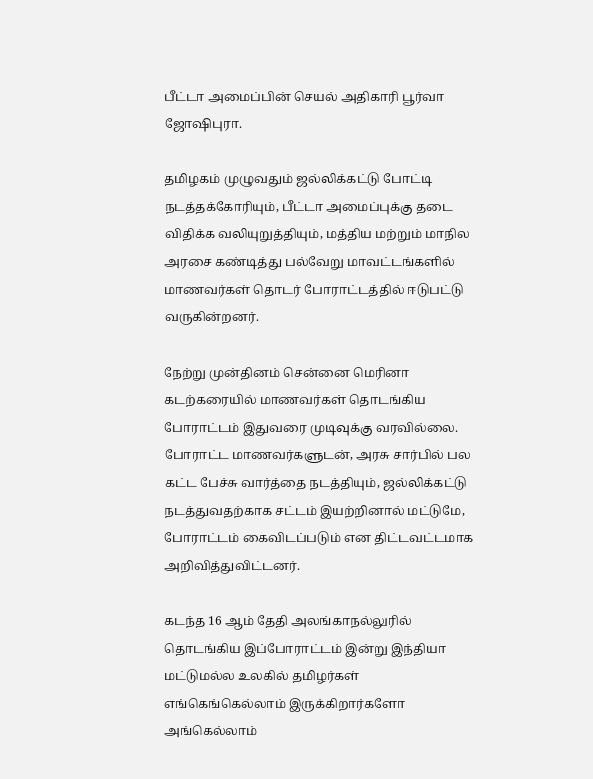பீட்டா அமைப்பின் செயல் அதிகாரி பூர்வா ஜோஷிபுரா.

தமிழகம் முழுவதும் ஜல்லிக்கட்டு போட்டி நடத்தக்கோரியும், பீட்டா அமைப்புக்கு தடை விதிக்க வலியுறுத்தியும், மத்திய மற்றும் மாநில அரசை கண்டித்து பல்வேறு மாவட்டங்களில் மாணவர்கள் தொடர் போராட்டத்தில் ஈடுபட்டு வருகின்றனர்.

நேற்று முன்தினம் சென்னை மெரினா கடற்கரையில் மாணவர்கள் தொடங்கிய போராட்டம் இதுவரை முடிவுக்கு வரவில்லை. போராட்ட மாணவர்களுடன், அரசு சார்பில் பல கட்ட பேச்சு வார்த்தை நடத்தியும், ஜல்லிக்கட்டு நடத்துவதற்காக சட்டம் இயற்றினால் மட்டுமே, போராட்டம் கைவிடப்படும் என திட்டவட்டமாக அறிவித்துவிட்டனர்.

கடந்த 16 ஆம் தேதி அலங்காநல்லுரில் தொடங்கிய இப்போராட்டம் இன்று இந்தியா மட்டுமல்ல உலகில் தமிழர்கள் எங்கெங்கெல்லாம் இருக்கிறார்களோ அங்கெல்லாம்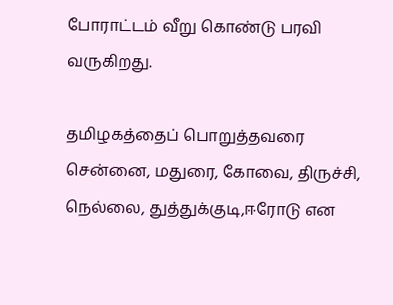போராட்டம் வீறு கொண்டு பரவி வருகிறது.

தமிழகத்தைப் பொறுத்தவரை சென்னை, மதுரை, கோவை, திருச்சி, நெல்லை, துத்துக்குடி,ஈரோடு என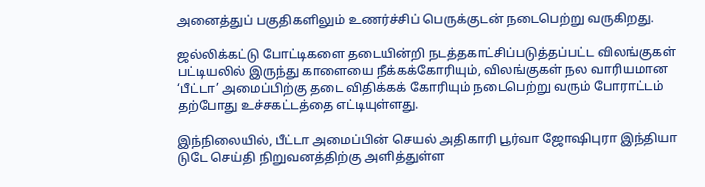அனைத்துப் பகுதிகளிலும் உணர்ச்சிப் பெருக்குடன் நடைபெற்று வருகிறது.

ஜல்லிக்கட்டு போட்டிகளை தடையின்றி நடத்தகாட்சிப்படுத்தப்பட்ட விலங்குகள் பட்டியலில் இருந்து காளையை நீக்கக்கோரியும், விலங்குகள் நல வாரியமான ‘பீட்டா’ அமைப்பிற்கு தடை விதிக்கக் கோரியும் நடைபெற்று வரும் போராட்டம் தற்போது உச்சகட்டத்தை எட்டியுள்ளது.

இந்நிலையில், பீட்டா அமைப்பின் செயல் அதிகாரி பூர்வா ஜோஷிபுரா இந்தியா டுடே செய்தி நிறுவனத்திற்கு அளித்துள்ள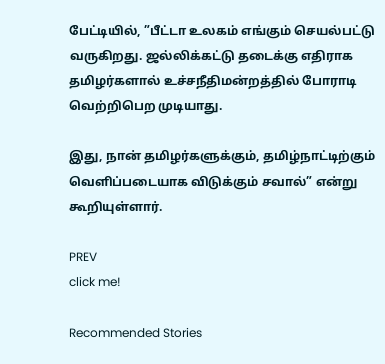பேட்டியில், ”பீட்டா உலகம் எங்கும் செயல்பட்டு வருகிறது. ஜல்லிக்கட்டு தடைக்கு எதிராக தமிழர்களால் உச்சநீதிமன்றத்தில் போராடி வெற்றிபெற முடியாது.

இது, நான் தமிழர்களுக்கும், தமிழ்நாட்டிற்கும் வெளிப்படையாக விடுக்கும் சவால்” என்று கூறியுள்ளார்.

PREV
click me!

Recommended Stories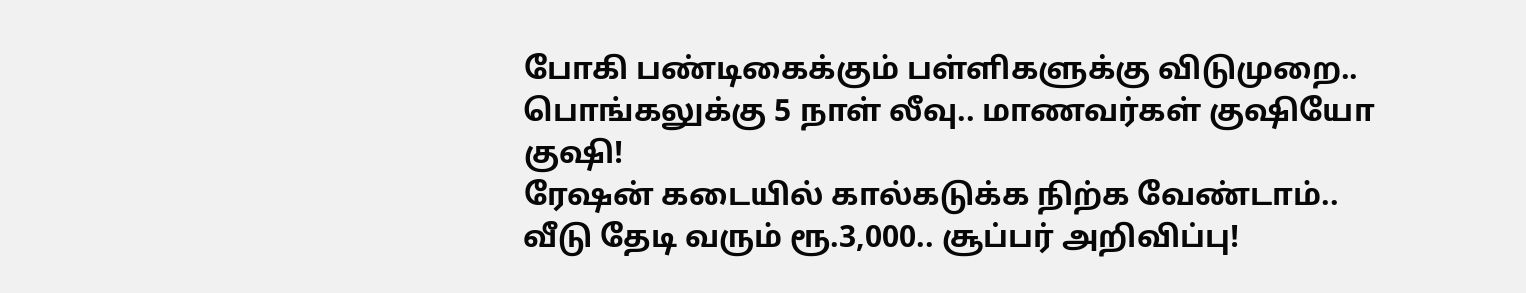போகி பண்டிகைக்கும் பள்ளிகளுக்கு விடுமுறை.. பொங்கலுக்கு 5 நாள் லீவு.. மாணவர்கள் குஷியோ குஷி!
ரேஷன் கடையில் கால்கடுக்க நிற்க வேண்டாம்.. வீடு தேடி வரும் ரூ.3,000.. சூப்பர் அறிவிப்பு!